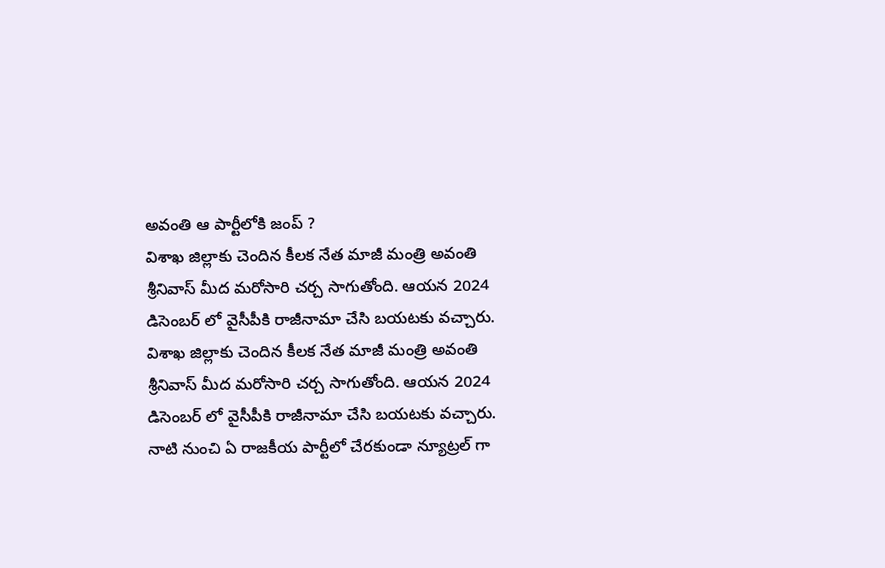అవంతి ఆ పార్టీలోకి జంప్ ?
విశాఖ జిల్లాకు చెందిన కీలక నేత మాజీ మంత్రి అవంతి శ్రీనివాస్ మీద మరోసారి చర్చ సాగుతోంది. ఆయన 2024 డిసెంబర్ లో వైసీపీకి రాజీనామా చేసి బయటకు వచ్చారు.
విశాఖ జిల్లాకు చెందిన కీలక నేత మాజీ మంత్రి అవంతి శ్రీనివాస్ మీద మరోసారి చర్చ సాగుతోంది. ఆయన 2024 డిసెంబర్ లో వైసీపీకి రాజీనామా చేసి బయటకు వచ్చారు. నాటి నుంచి ఏ రాజకీయ పార్టీలో చేరకుండా న్యూట్రల్ గా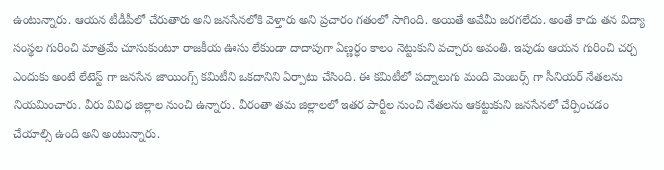ఉంటున్నారు. ఆయన టీడీపీలో చేరుతారు అని జనసేనలోకి వెళ్తారు అని ప్రచారం గతంలో సాగింది. అయితే అవేమీ జరగలేదు. అంతే కాదు తన విద్యా సంస్థల గురించి మాత్రమే చూసుకుంటూ రాజకీయ ఊసు లేకుండా దాదాపుగా ఏణ్ణర్ధం కాలం నెట్టుకుని వచ్చారు అవంతి. ఇపుడు ఆయన గురించి చర్చ ఎందుకు అంటే లేటెస్ట్ గా జనసేన జాయింగ్స్ కమిటీని ఒకదానిని ఏర్పాటు చేసింది. ఈ కమిటీలో పద్నాలుగు మంది మెంబర్స్ గా సీనియర్ నేతలను నియమించారు. వీరు వివిధ జిల్లాల నుంచి ఉన్నారు. వీరంతా తమ జిల్లాలలో ఇతర పార్టీల నుంచి నేతలను ఆకట్టుకుని జనసేనలో చేర్పించడం చేయాల్సి ఉంది అని అంటున్నారు.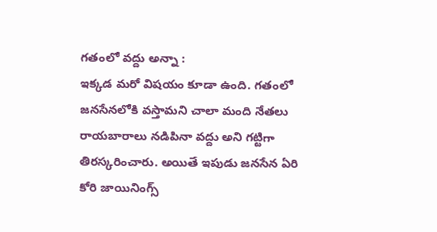గతంలో వద్దు అన్నా :
ఇక్కడ మరో విషయం కూడా ఉంది. గతంలో జనసేనలోకి వస్తామని చాలా మంది నేతలు రాయబారాలు నడిపినా వద్దు అని గట్టిగా తిరస్కరించారు. అయితే ఇపుడు జనసేన ఏరి కోరి జాయినింగ్స్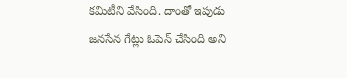కమిటీని వేసింది. దాంతో ఇపుడు జనసేన గేట్లు ఓపెన్ చేసింది అని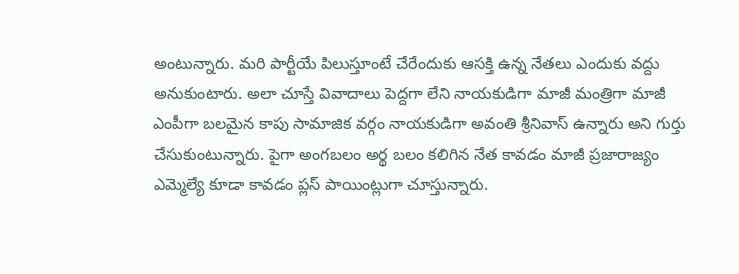అంటున్నారు. మరి పార్టీయే పిలుస్తూంటే చేరేందుకు ఆసక్తి ఉన్న నేతలు ఎందుకు వద్దు అనుకుంటారు. అలా చూస్తే వివాదాలు పెద్దగా లేని నాయకుడిగా మాజీ మంత్రిగా మాజీ ఎంపీగా బలమైన కాపు సామాజిక వర్గం నాయకుడిగా అవంతి శ్రీనివాస్ ఉన్నారు అని గుర్తు చేసుకుంటున్నారు. పైగా అంగబలం అర్థ బలం కలిగిన నేత కావడం మాజీ ప్రజారాజ్యం ఎమ్మెల్యే కూడా కావడం ప్లస్ పాయింట్లుగా చూస్తున్నారు.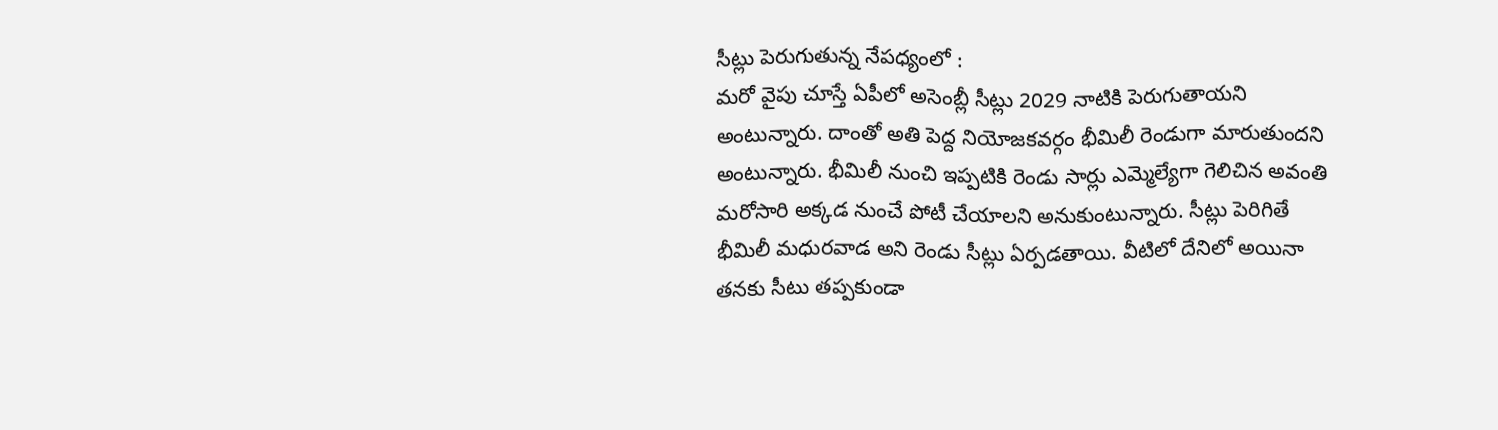సీట్లు పెరుగుతున్న నేపధ్యంలో :
మరో వైపు చూస్తే ఏపీలో అసెంబ్లీ సీట్లు 2029 నాటికి పెరుగుతాయని అంటున్నారు. దాంతో అతి పెద్ద నియోజకవర్గం భీమిలీ రెండుగా మారుతుందని అంటున్నారు. భీమిలీ నుంచి ఇప్పటికి రెండు సార్లు ఎమ్మెల్యేగా గెలిచిన అవంతి మరోసారి అక్కడ నుంచే పోటీ చేయాలని అనుకుంటున్నారు. సీట్లు పెరిగితే భీమిలీ మధురవాడ అని రెండు సీట్లు ఏర్పడతాయి. వీటిలో దేనిలో అయినా తనకు సీటు తప్పకుండా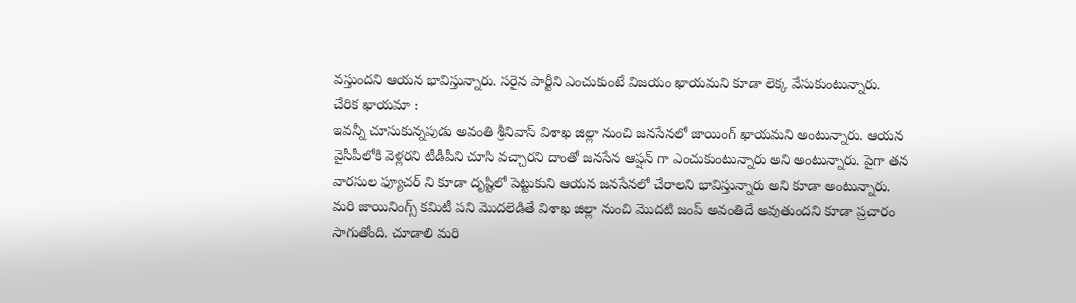వస్తుందని ఆయన భావిస్తున్నారు. సరైన పార్టీని ఎంచుకుంటే విజయం ఖాయమని కూడా లెక్క వేసుకుంటున్నారు.
చేరిక ఖాయమా :
ఇవన్నీ చూసుకున్నపుడు అవంతి శ్రీనివాస్ విశాఖ జిల్లా నుంచి జనసేనలో జాయింగ్ ఖాయమని అంటున్నారు. ఆయన వైసీపీలోకి వెళ్లరని టీడీపీని చూసి వచ్చారని దాంతో జనసేన ఆప్షన్ గా ఎంచుకుంటున్నారు అని అంటున్నారు. పైగా తన వారసుల ఫ్యూచర్ ని కూడా దృష్టిలో పెట్టుకుని ఆయన జనసేనలో చేరాలని భావిస్తున్నారు అని కూడా అంటున్నారు. మరి జాయినింగ్స్ కమిటీ పని మొదలెడితే విశాఖ జిల్లా నుంచి మొదటి జంప్ అవంతిదే అవుతుందని కూడా ప్రచారం సాగుతోంది. చూడాలి మరి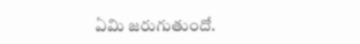ఏమి జరుగుతుందో.